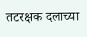तटरक्षक दलाच्या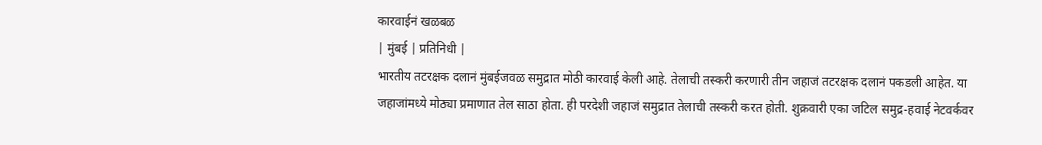कारवाईनं खळबळ
| मुंबई | प्रतिनिधी |
भारतीय तटरक्षक दलानं मुंबईजवळ समुद्रात मोठी कारवाई केली आहे. तेलाची तस्करी करणारी तीन जहाजं तटरक्षक दलानं पकडली आहेत. या जहाजांमध्ये मोठ्या प्रमाणात तेल साठा होता. ही परदेशी जहाजं समुद्रात तेलाची तस्करी करत होती. शुक्रवारी एका जटिल समुद्र-हवाई नेटवर्कवर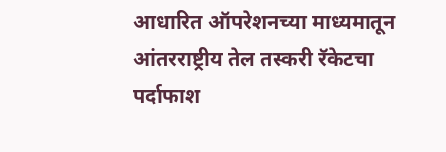आधारित ऑपरेशनच्या माध्यमातून आंतरराष्ट्रीय तेल तस्करी रॅकेटचा पर्दाफाश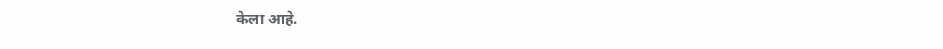केला आहे.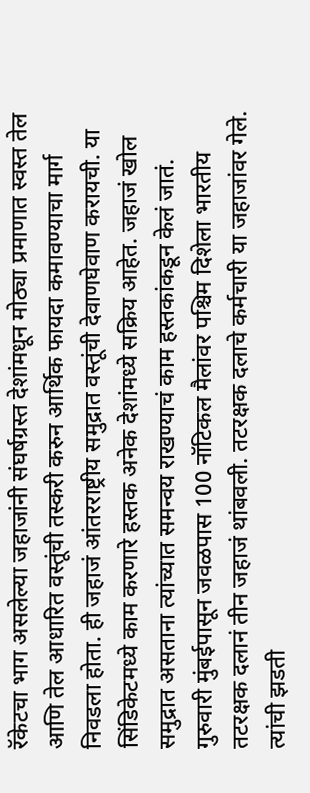रॅकेटचा भाग असलेल्या जहाजांनी संघर्षग्रस्त देशांमधून मोठ्या प्रमाणात स्वस्त तेल आणि तेल आधारित वस्तूंची तस्करी करुन आर्थिक फायदा कमावण्याचा मार्ग निवडला होता. ही जहाजं आंतरराष्ट्रीय समुद्रात वस्तूंची देवाणघेवाण करायची. या सिंडिकेटमध्ये काम करणारे हस्तक अनेक देशांमध्ये सक्रिय आहेत. जहाजं खोल समुद्रात असताना त्यांच्यात समन्वय राखण्याचं काम हस्तकांकडून केलं जातं.
गुरुवारी मुंबईपासून जवळपास 100 नॉटिकल मैलांवर पश्चिम दिशेला भारतीय तटरक्षक दलानं तीन जहाजं थांबवली. तटरक्षक दलाचे कर्मचारी या जहाजांवर गेले. त्यांची झडती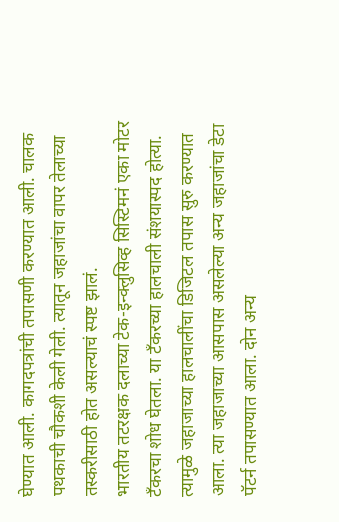घेण्यात आली. कागदपत्रांची तपासणी करण्यात आली. चालक पथकाची चौकशी केली गेली. त्यातून जहाजांचा वापर तेलाच्या तस्करीसाठी होत असल्याचं स्पष्ट झालं.
भारतीय तटरक्षक दलाच्या टेक-इन्क्लुसिव्ह सिस्टिमनं एका मोटर टँकरचा शोध घेतला. या टँकरच्या हालचाली संशयास्पद होत्या. त्यामुळे जहाजाच्या हालचालींचा डिजिटल तपास सुरु करण्यात आला. त्या जहाजाच्या आसपास असलेल्या अन्य जहाजांचा डेटा पॅटर्न तपासण्यात आला. दोन अन्य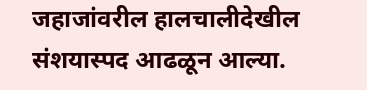जहाजांवरील हालचालीदेखील संशयास्पद आढळून आल्या.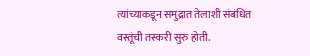त्यांच्याकडून समुद्रात तेलाशी संबंधित वस्तूंची तस्करी सुरु होती.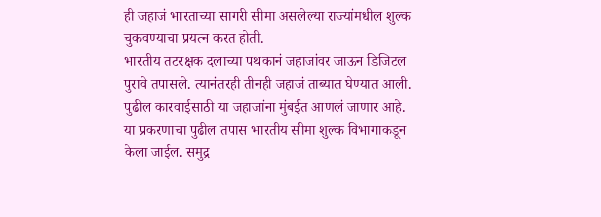ही जहाजं भारताच्या सागरी सीमा असलेल्या राज्यांमधील शुल्क चुकवण्याचा प्रयत्न करत होती.
भारतीय तटरक्षक दलाच्या पथकानं जहाजांवर जाऊन डिजिटल पुरावे तपासले. त्यानंतरही तीनही जहाजं ताब्यात घेण्यात आली. पुढील कारवाईसाठी या जहाजांना मुंबईत आणलं जाणार आहे. या प्रकरणाचा पुढील तपास भारतीय सीमा शुल्क विभागाकडून केला जाईल. समुद्र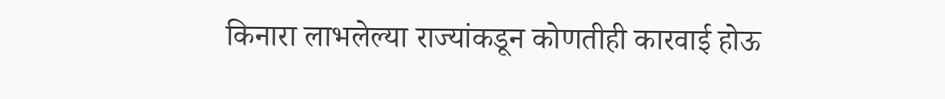किनारा लाभलेल्या राज्यांकडून कोणतीही कारवाई होऊ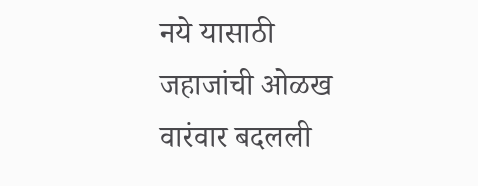नये यासाठी जहाजांची ओळख वारंवार बदलली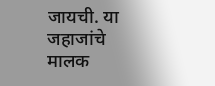जायची. या जहाजांचे मालक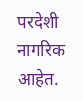परदेशी नागरिक आहेत.